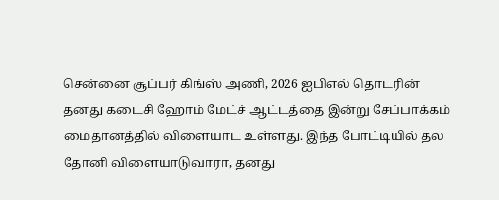சென்னை சூப்பர் கிங்ஸ் அணி, 2026 ஐபிஎல் தொடரின் தனது கடைசி ஹோம் மேட்ச் ஆட்டத்தை இன்று சேப்பாக்கம் மைதானத்தில் விளையாட உள்ளது. இந்த போட்டியில் தல தோனி விளையாடுவாரா, தனது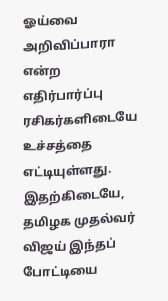ஓய்வை அறிவிப்பாரா என்ற எதிர்பார்ப்பு ரசிகர்களிடையே உச்சத்தை எட்டியுள்ளது. இதற்கிடையே, தமிழக முதல்வர் விஜய் இந்தப் போட்டியை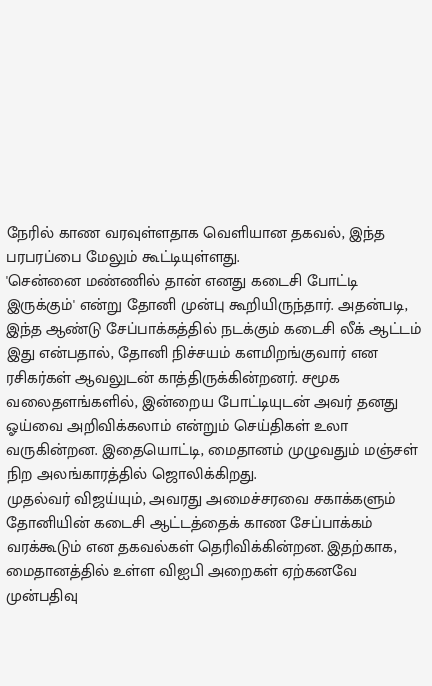நேரில் காண வரவுள்ளதாக வெளியான தகவல், இந்த பரபரப்பை மேலும் கூட்டியுள்ளது.
'சென்னை மண்ணில் தான் எனது கடைசி போட்டி இருக்கும்' என்று தோனி முன்பு கூறியிருந்தார். அதன்படி, இந்த ஆண்டு சேப்பாக்கத்தில் நடக்கும் கடைசி லீக் ஆட்டம் இது என்பதால், தோனி நிச்சயம் களமிறங்குவார் என ரசிகர்கள் ஆவலுடன் காத்திருக்கின்றனர். சமூக வலைதளங்களில், இன்றைய போட்டியுடன் அவர் தனது ஓய்வை அறிவிக்கலாம் என்றும் செய்திகள் உலா வருகின்றன. இதையொட்டி, மைதானம் முழுவதும் மஞ்சள் நிற அலங்காரத்தில் ஜொலிக்கிறது.
முதல்வர் விஜய்யும், அவரது அமைச்சரவை சகாக்களும் தோனியின் கடைசி ஆட்டத்தைக் காண சேப்பாக்கம் வரக்கூடும் என தகவல்கள் தெரிவிக்கின்றன. இதற்காக, மைதானத்தில் உள்ள விஐபி அறைகள் ஏற்கனவே முன்பதிவு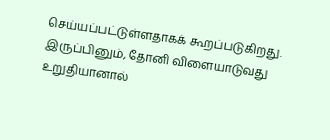செய்யப்பட்டுள்ளதாகக் கூறப்படுகிறது. இருப்பினும், தோனி விளையாடுவது உறுதியானால்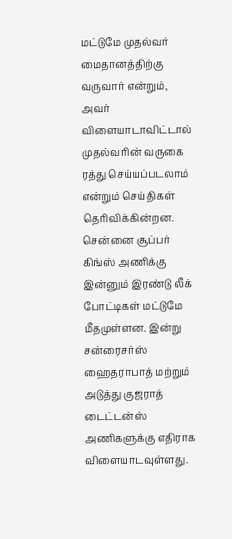மட்டுமே முதல்வர் மைதானத்திற்கு வருவார் என்றும், அவர் விளையாடாவிட்டால் முதல்வரின் வருகை ரத்து செய்யப்படலாம் என்றும் செய்திகள் தெரிவிக்கின்றன.
சென்னை சூப்பர் கிங்ஸ் அணிக்கு இன்னும் இரண்டு லீக் போட்டிகள் மட்டுமே மீதமுள்ளன. இன்று சன்ரைசர்ஸ் ஹைதராபாத் மற்றும் அடுத்து குஜராத் டைட்டன்ஸ் அணிகளுக்கு எதிராக விளையாடவுள்ளது.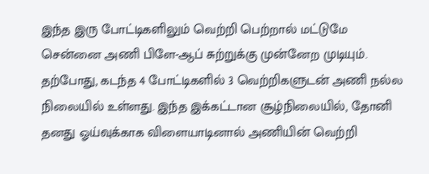இந்த இரு போட்டிகளிலும் வெற்றி பெற்றால் மட்டுமே சென்னை அணி பிளே-ஆப் சுற்றுக்கு முன்னேற முடியும். தற்போது, கடந்த 4 போட்டிகளில் 3 வெற்றிகளுடன் அணி நல்ல நிலையில் உள்ளது. இந்த இக்கட்டான சூழ்நிலையில், தோனி தனது ஓய்வுக்காக விளையாடினால் அணியின் வெற்றி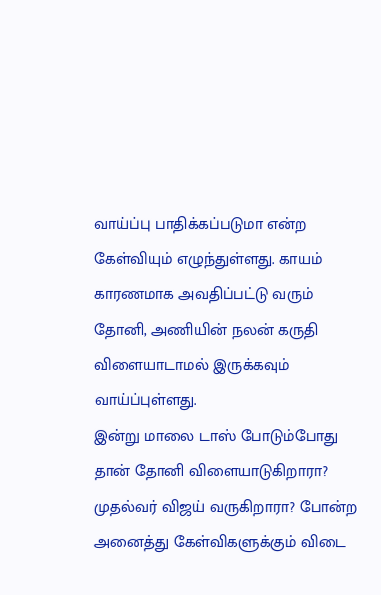வாய்ப்பு பாதிக்கப்படுமா என்ற கேள்வியும் எழுந்துள்ளது. காயம் காரணமாக அவதிப்பட்டு வரும் தோனி, அணியின் நலன் கருதி விளையாடாமல் இருக்கவும் வாய்ப்புள்ளது.
இன்று மாலை டாஸ் போடும்போது தான் தோனி விளையாடுகிறாரா? முதல்வர் விஜய் வருகிறாரா? போன்ற அனைத்து கேள்விகளுக்கும் விடை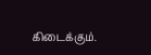கிடைக்கும்.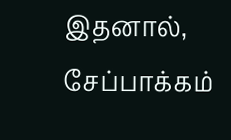இதனால், சேப்பாக்கம்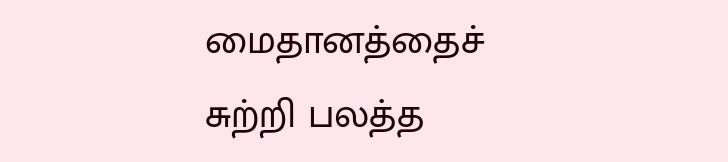மைதானத்தைச் சுற்றி பலத்த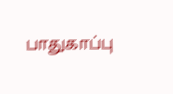பாதுகாப்பு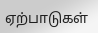ஏற்பாடுகள்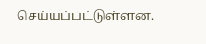செய்யப்பட்டுள்ளன.